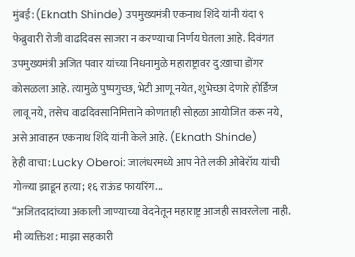मुंबई: (Eknath Shinde) उपमुख्यमंत्री एकनाथ शिंदे यांनी यंदा ९ फेब्रुवारी रोजी वाढदिवस साजरा न करण्याचा निर्णय घेतला आहे. दिवंगत उपमुख्यमंत्री अजित पवार यांच्या निधनामुळे महाराष्ट्रावर दु:खाचा डोंगर कोसळला आहे. त्यामुळे पुष्पगुच्छ, भेटी आणू नयेत, शुभेच्छा देणारे होर्डिंग्ज लावू नये, तसेच वाढदिवसानिमित्ताने कोणताही सोहळा आयोजित करू नये, असे आवाहन एकनाथ शिंदे यांनी केले आहे. (Eknath Shinde)
हेही वाचा: Lucky Oberoi: जालंधरमध्ये आप नेते लकी ओबेरॉय यांची गोळ्या झाडून हत्या; १६ राऊंड फायरिंग...
“अजितदादांच्या अकाली जाण्याच्या वेदनेतून महाराष्ट्र आजही सावरलेला नाही. मी व्यक्तिश: माझा सहकारी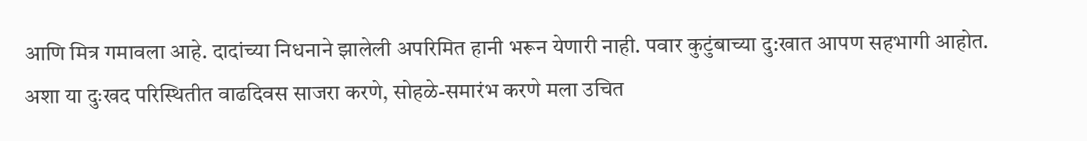आणि मित्र गमावला आहे. दादांच्या निधनाने झालेली अपरिमित हानी भरून येणारी नाही. पवार कुटुंबाच्या दु:खात आपण सहभागी आहोत. अशा या दुःखद परिस्थितीत वाढदिवस साजरा करणे, सोहळे-समारंभ करणे मला उचित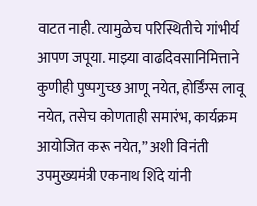वाटत नाही. त्यामुळेच परिस्थितीचे गांभीर्य आपण जपूया. माझ्या वाढदिवसानिमित्ताने कुणीही पुष्पगुच्छ आणू नयेत, होर्डिंग्स लावू नयेत, तसेच कोणताही समारंभ, कार्यक्रम आयोजित करू नयेत,” अशी विनंती उपमुख्यमंत्री एकनाथ शिंदे यांनी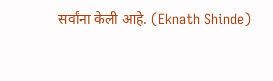सर्वांना केली आहे. (Eknath Shinde)